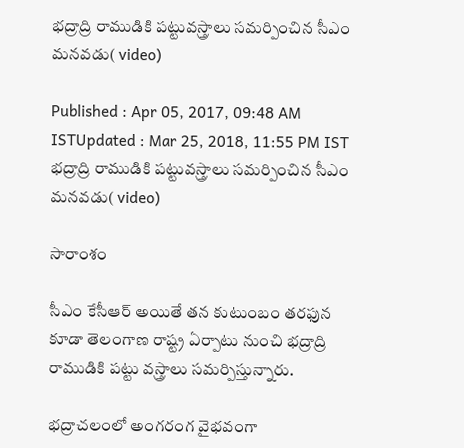భద్రాద్రి రాముడికి పట్టువస్త్రాలు సమర్పించిన సీఎం మనవడు( video)

Published : Apr 05, 2017, 09:48 AM ISTUpdated : Mar 25, 2018, 11:55 PM IST
భద్రాద్రి రాముడికి పట్టువస్త్రాలు సమర్పించిన సీఎం మనవడు( video)

సారాంశం

సీఎం కేసీఆర్ అయితే తన కుటుంబం తరఫున కూడా తెలంగాణ రాష్ట్ర ఏర్పాటు నుంచి భద్రాద్రి రాముడికి పట్టు వస్త్రాలు సమర్పిస్తున్నారు.

భద్రాచలంలో అంగరంగ వైభవంగా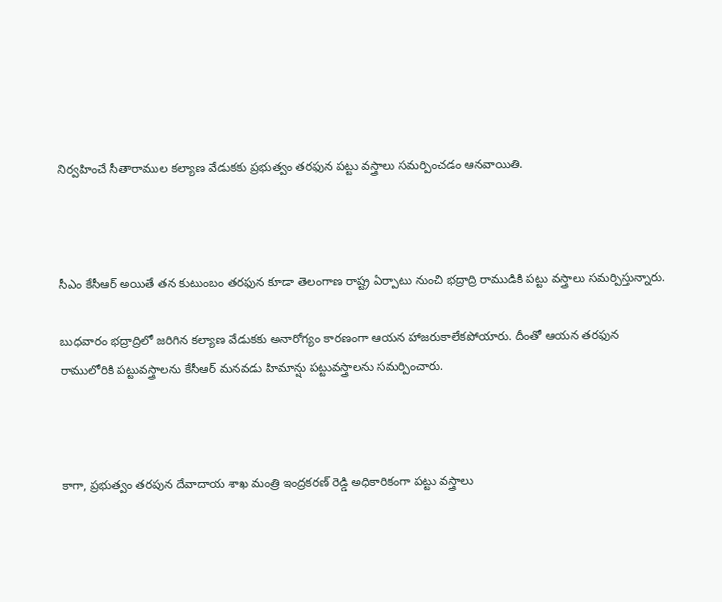నిర్వహించే సీతారాముల కల్యాణ వేడుకకు ప్రభుత్వం తరఫున పట్టు వస్త్రాలు సమర్పించడం ఆనవాయితి.



సీఎం కేసీఆర్ అయితే తన కుటుంబం తరఫున కూడా తెలంగాణ రాష్ట్ర ఏర్పాటు నుంచి భద్రాద్రి రాముడికి పట్టు వస్త్రాలు సమర్పిస్తున్నారు.

బుధవారం భ‌ద్రాద్రిలో జరిగిన కల్యాణ వేడుకకు అనారోగ్యం కారణంగా ఆయన హాజరుకాలేకపోయారు. దీంతో ఆయన తరఫున రాములోరికి ప‌ట్టువ‌స్త్రాల‌ను కేసీఆర్ మనవడు హిమాన్షు ప‌ట్టువ‌స్త్రాల‌ను స‌మ‌ర్పించారు.



కాగా, ప్రభుత‍్వం త‌ర‌పున దేవాదాయ శాఖ మంత్రి ఇంద్ర‌క‌ర‌ణ్ రెడ్డి అధికారికంగా పట్టు వస్త్రాలు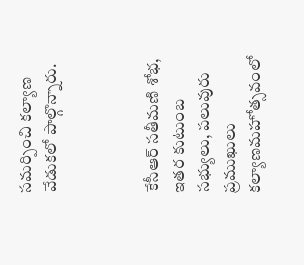సమర్పించి కల్యాణ వేడుకలో పాల్గొన్నారు.



కేసీఆర్‌ సతీమణి శోభ, ఇతర కుటుంబ సభ్యులు, పలువురు ప్రముఖులు కల్యాణమహోత్సవంలో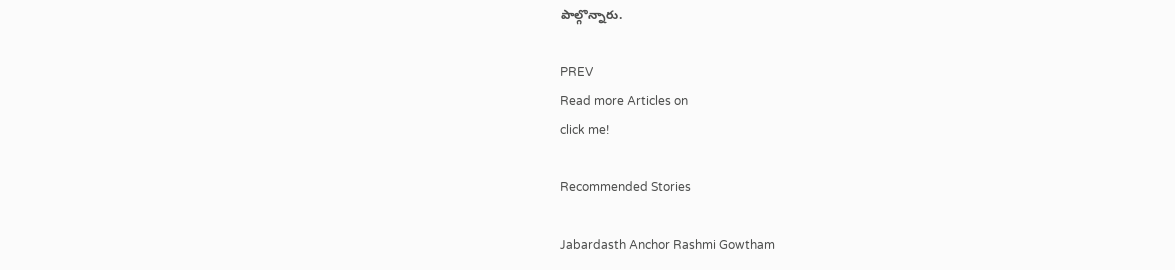పాల్గొన్నారు.

PREV
Read more Articles on
click me!

Recommended Stories

Jabardasth Anchor Rashmi Gowtham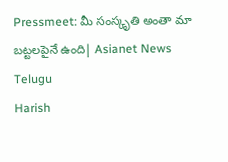Pressmeet: మీ సంస్కృతి అంతా మా బట్టలపైనే ఉంది| Asianet News Telugu
Harish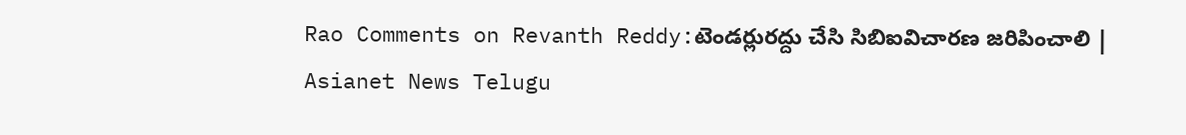Rao Comments on Revanth Reddy:టెండర్లురద్దు చేసి సిబిఐవిచారణ జరిపించాలి | Asianet News Telugu